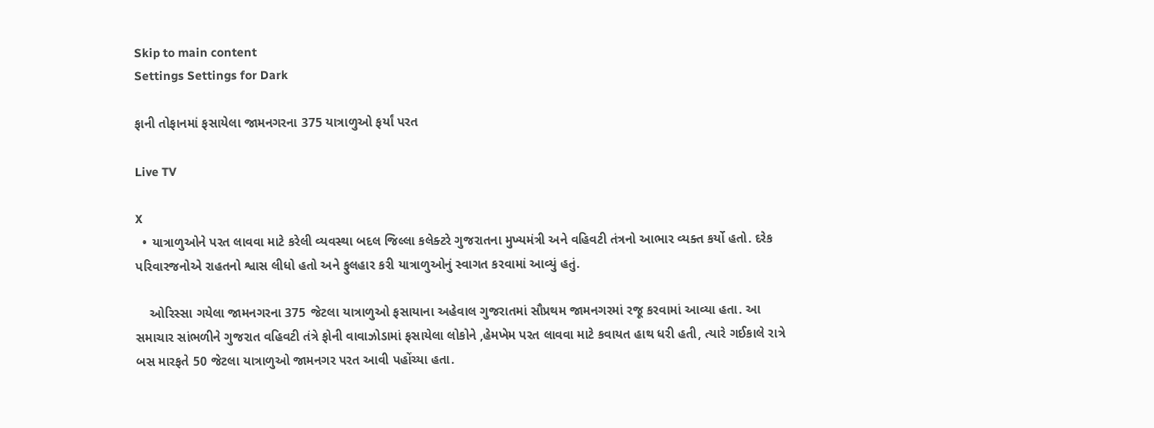Skip to main content
Settings Settings for Dark

ફાની તોફાનમાં ફસાયેલા જામનગરના 375 યાત્રાળુઓ ફર્યાં પરત

Live TV

X
  • યાત્રાળુઓને પરત લાવવા માટે કરેલી વ્યવસ્થા બદલ જિલ્લા કલેક્ટરે ગુજરાતના મુખ્યમંત્રી અને વહિવટી તંત્રનો આભાર વ્યક્ત કર્યો હતો. દરેક પરિવારજનોએ રાહતનો શ્વાસ લીધો હતો અને ફુલહાર કરી યાત્રાળુઓનું સ્વાગત કરવામાં આવ્યું હતું.

    ઓરિસ્સા ગયેલા જામનગરના 375 જેટલા યાત્રાળુઓ ફસાયાના અહેવાલ ગુજરાતમાં સૌપ્રથમ જામનગરમાં રજૂ કરવામાં આવ્યા હતા. આ સમાચાર સાંભળીને ગુજરાત વહિવટી તંત્રે ફોની વાવાઝોડામાં ફસાયેલા લોકોને ,હેમખેમ પરત લાવવા માટે કવાયત હાથ ધરી હતી, ત્યારે ગઈકાલે રાત્રે બસ મારફતે 50 જેટલા યાત્રાળુઓ જામનગર પરત આવી પહોંચ્યા હતા.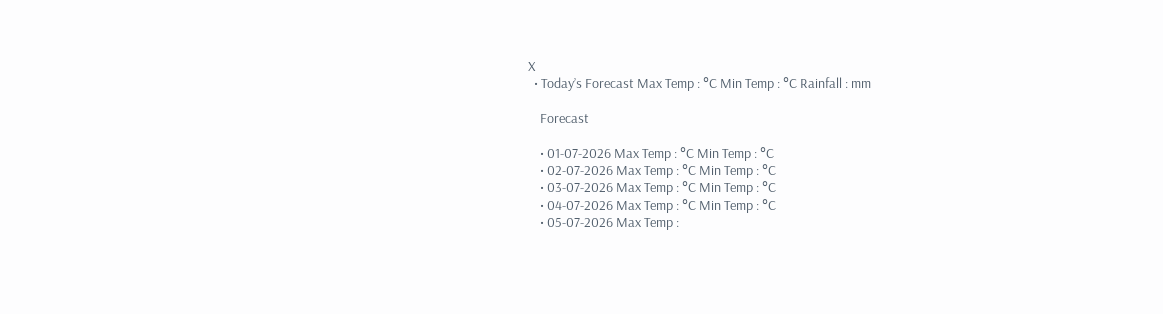X
  • Today’s Forecast Max Temp : °C Min Temp : °C Rainfall : mm

    Forecast

    • 01-07-2026 Max Temp : °C Min Temp : °C
    • 02-07-2026 Max Temp : °C Min Temp : °C
    • 03-07-2026 Max Temp : °C Min Temp : °C
    • 04-07-2026 Max Temp : °C Min Temp : °C
    • 05-07-2026 Max Temp :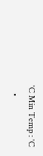°C Min Temp : °C
    •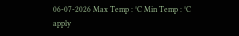06-07-2026 Max Temp : °C Min Temp : °C
apply